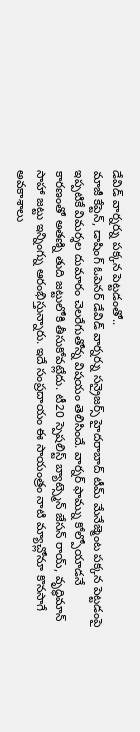డేవిడ్ వార్నర్ను పక్కన పెట్టడంతో..
మాజీ కేప్టెన్, డాషింగ్ ఓపెనర్ డేవిడ్ వార్నర్ను సన్రైజర్స్ హైదరాబాద్ టీమ్ మేనేజ్మెంట పక్కన పెట్టడంపై ఇప్పటికే విమర్శల దుమారం చెలరేగుతోన్న విషయం తెలిసిందే. వార్నర్ ఫామ్ను కోల్పోయాడనే కారణంతో అతణ్ని తుది జట్టులోకి తీసుకోవట్లేదు. టీ20 స్పెషలిస్ట్ బ్యాట్స్మెన్ జేసన్ రాయ్, వృద్ధిమాన్ సాహా జట్టు ఇన్నింగ్ను ఆరంభిస్తున్నారు. ఇదే సంప్రదాయం ఈ సాయంత్రం నాటి మ్యాచ్లోనూ కొనసాగే అవకాశాలు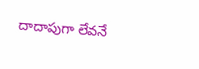దాదాపుగా లేవనే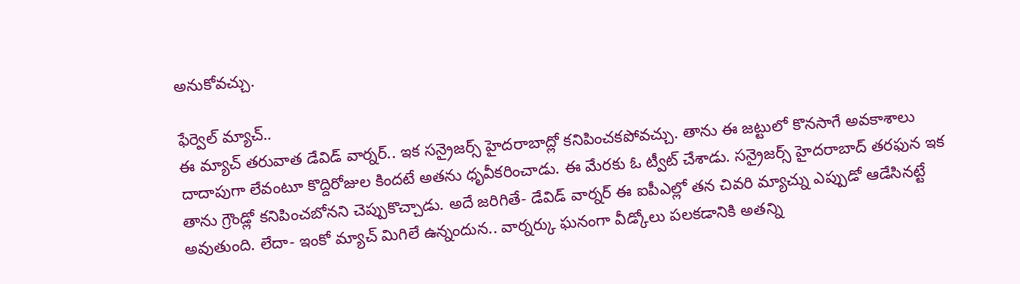అనుకోవచ్చు.

ఫేర్వెల్ మ్యాచ్..
ఈ మ్యాచ్ తరువాత డేవిడ్ వార్నర్.. ఇక సన్రైజర్స్ హైదరాబాద్లో కనిపించకపోవచ్చు. తాను ఈ జట్టులో కొనసాగే అవకాశాలు దాదాపుగా లేవంటూ కొద్దిరోజుల కిందటే అతను ధృవీకరించాడు. ఈ మేరకు ఓ ట్వీట్ చేశాడు. సన్రైజర్స్ హైదరాబాద్ తరఫున ఇక తాను గ్రౌండ్లో కనిపించబోనని చెప్పుకొచ్చాడు. అదే జరిగితే- డేవిడ్ వార్నర్ ఈ ఐపీఎల్లో తన చివరి మ్యాచ్ను ఎప్పుడో ఆడేసినట్టే అవుతుంది. లేదా- ఇంకో మ్యాచ్ మిగిలే ఉన్నందున.. వార్నర్కు ఘనంగా వీడ్కోలు పలకడానికి అతన్ని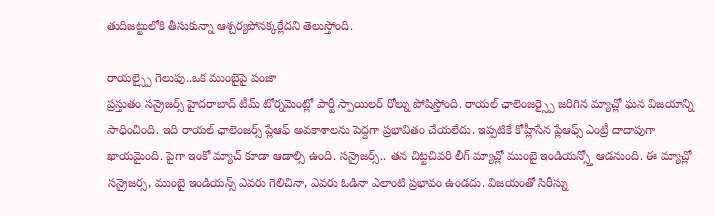తుదిజట్టులోకి తీసుకున్నా ఆశ్చర్యపోనక్కర్లేదని తెలుస్తోంది.

రాయల్స్పై గెలుపు..ఒక ముంబైపై పంజా
ప్రస్తుతం సన్రైజర్స్ హైదరాబాద్ టీమ్ టోర్నమెంట్లో పార్టీ స్పాయిలర్ రోల్ను పోషిస్తోంది. రాయల్ ఛాలెంజర్స్పై జరిగిన మ్యాచ్లో ఘన విజయాన్ని సాధించింది. ఇది రాయల్ ఛాలెంజర్స్ ప్లేఆఫ్ అవకాశాలను పెద్దగా ప్రభావితం చేయలేదు. ఇప్పటికే కోహ్లీసేన ప్లేఆఫ్స్ ఎంట్రీ దాదాపుగా ఖాయమైంది. పైగా ఇంకో మ్యాచ్ కూడా ఆడాల్సి ఉంది. సన్రైజర్స్.. తన చిట్టచివరి లీగ్ మ్యాచ్లో ముంబై ఇండియన్స్తో ఆడనుంది. ఈ మ్యాచ్లో సన్రైజర్స, ముంబై ఇండియన్స్ ఎవరు గెలిచినా, ఎవరు ఓడినా ఎలాంటి ప్రభావం ఉండదు. విజయంతో సిరీస్ను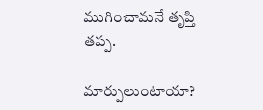ముగించామనే తృప్తి తప్ప.

మార్పులుంటాయా?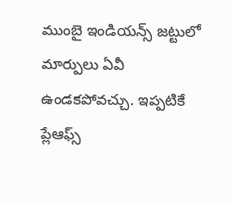ముంబై ఇండియన్స్ జట్టులో మార్పులు ఏవీ ఉండకపోవచ్చు. ఇప్పటికే ప్లేఆఫ్స్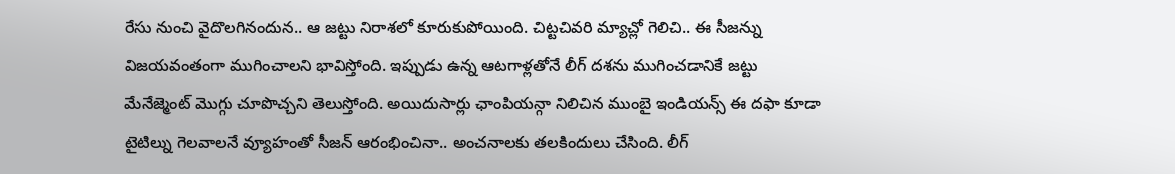రేసు నుంచి వైదొలగినందున.. ఆ జట్టు నిరాశలో కూరుకుపోయింది. చిట్టచివరి మ్యాచ్లో గెలిచి.. ఈ సీజన్ను విజయవంతంగా ముగించాలని భావిస్తోంది. ఇప్పుడు ఉన్న ఆటగాళ్లతోనే లీగ్ దశను ముగించడానికే జట్టు మేనేజ్మెంట్ మొగ్గు చూపొచ్చని తెలుస్తోంది. అయిదుసార్లు ఛాంపియన్గా నిలిచిన ముంబై ఇండియన్స్ ఈ దఫా కూడా టైటిల్ను గెలవాలనే వ్యూహంతో సీజన్ ఆరంభించినా.. అంచనాలకు తలకిందులు చేసింది. లీగ్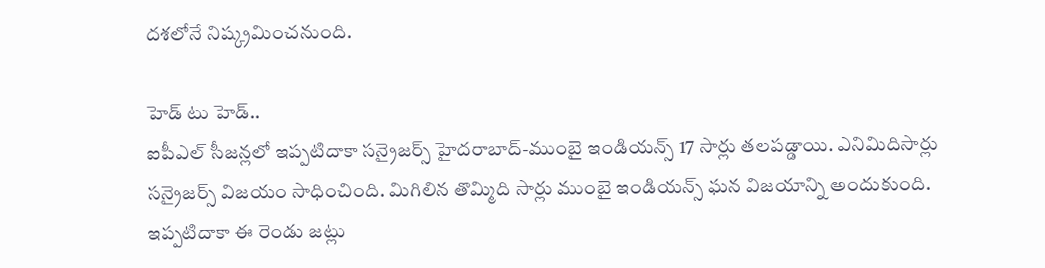దశలోనే నిష్క్రమించనుంది.

హెడ్ టు హెడ్..
ఐపీఎల్ సీజన్లలో ఇప్పటిదాకా సన్రైజర్స్ హైదరాబాద్-ముంబై ఇండియన్స్ 17 సార్లు తలపడ్డాయి. ఎనిమిదిసార్లు సన్రైజర్స్ విజయం సాధించింది. మిగిలిన తొమ్మిది సార్లు ముంబై ఇండియన్స్ ఘన విజయాన్ని అందుకుంది. ఇప్పటిదాకా ఈ రెండు జట్లు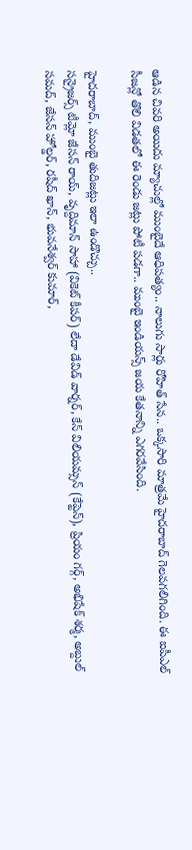ఆడిన చివరి అయిదు మ్యాచుల్లో ముంబైదే ఆధిపత్యం.. నాలుగు సార్లు రోహిత్ సేన.. ఒక్కసారి మాత్రమే హైదరాబాద్ గెలవగలిగింది. ఈ ఐపీఎల్ సీజన్లో తొలి విడతలో ఈ రెండు జట్లు పోటీ పడగా.. ముంబై ఇండియన్స్ జయ కేతనాన్ని ఎగరవేసింది.

హైదరాబాద్, ముంబై తుదిజట్లు ఇలా ఉండొచ్చు..
సన్రైజర్స్ టీమ్లో జేసన్ రాయ్, వృద్దిమాన్ సాహా (వికెట్ కీపర్) లేదా డేవిడ్ వార్నర్, కేన్ విలియమ్సన్ (కేప్టెన్), ప్రియం గర్గ్, అభిషేక్ శర్మ, అబ్దుల్ సమద్, జేసన్ హోల్డర్, రషీద్ ఖాన్, భువనేశ్వర్ కుమార్,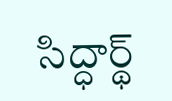సిద్ధార్థ్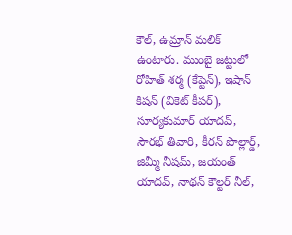కౌల్, ఉమ్రాన్ మలిక్ ఉంటారు. ముంబై జట్టులో రోహిత్ శర్మ (కేప్టెన్), ఇషాన్ కిషన్ (వికెట్ కీపర్), సూర్యకుమార్ యాదవ్, సౌరభ్ తివారి, కీరన్ పొల్లార్డ్, జిమ్మీ నీషమ్, జయంత్ యాదవ్, నాథన్ కౌల్టర్ నీల్,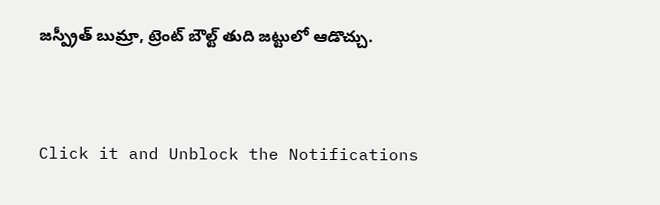జస్ప్రీత్ బుమ్రా, ట్రెంట్ బౌల్ట్ తుది జట్టులో ఆడొచ్చు.


Click it and Unblock the Notifications